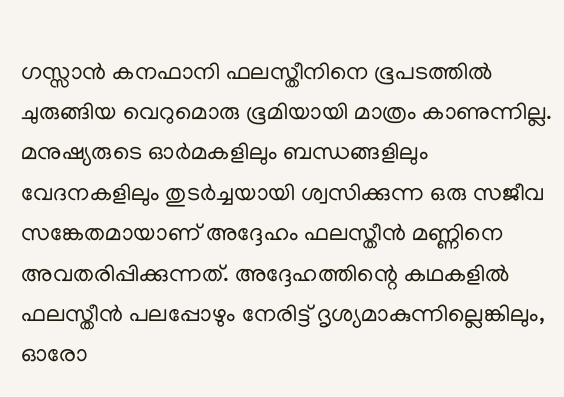ഗസ്സാൻ കനഫാനി ഫലസ്തീനിനെ ഭൂപടത്തിൽ ചുരുങ്ങിയ വെറുമൊരു ഭൂമിയായി മാത്രം കാണുന്നില്ല. മനുഷ്യരുടെ ഓർമകളിലും ബന്ധങ്ങളിലും വേദനകളിലും തുടർച്ചയായി ശ്വസിക്കുന്ന ഒരു സജീവ സങ്കേതമായാണ് അദ്ദേഹം ഫലസ്തീൻ മണ്ണിനെ അവതരിപ്പിക്കുന്നത്. അദ്ദേഹത്തിന്റെ കഥകളിൽ ഫലസ്തീൻ പലപ്പോഴും നേരിട്ട് ദൃശ്യമാകുന്നില്ലെങ്കിലും, ഓരോ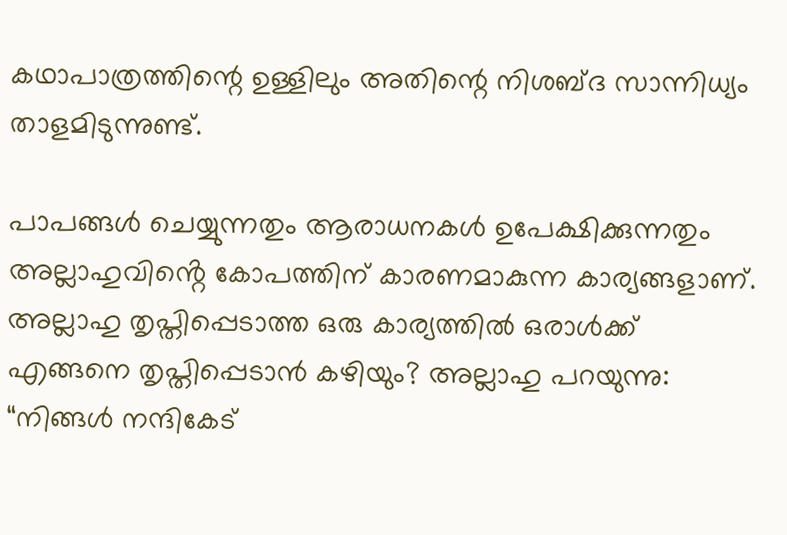കഥാപാത്രത്തിന്റെ ഉള്ളിലും അതിന്റെ നിശബ്ദ സാന്നിധ്യം താളമിടുന്നുണ്ട്.

പാപങ്ങൾ ചെയ്യുന്നതും ആരാധനകൾ ഉപേക്ഷിക്കുന്നതും അല്ലാഹുവിൻ്റെ കോപത്തിന് കാരണമാകുന്ന കാര്യങ്ങളാണ്. അല്ലാഹു തൃപ്തിപ്പെടാത്ത ഒരു കാര്യത്തിൽ ഒരാൾക്ക് എങ്ങനെ തൃപ്തിപ്പെടാൻ കഴിയും? അല്ലാഹു പറയുന്നു: “നിങ്ങൾ നന്ദികേട്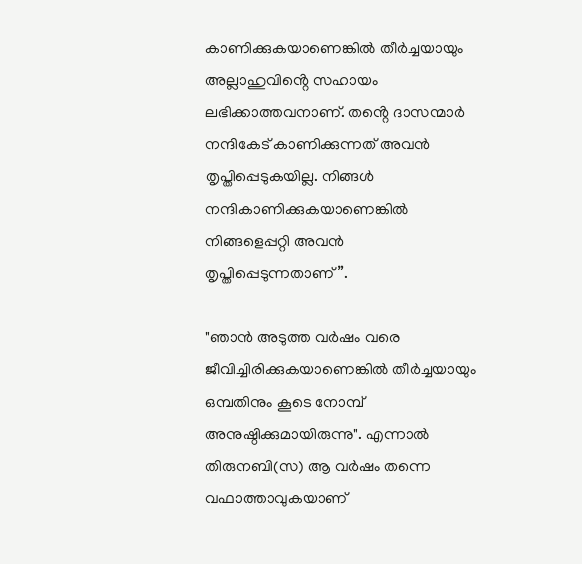കാണിക്കുകയാണെങ്കിൽ തീർച്ചയായും അല്ലാഹുവിൻ്റെ സഹായം ലഭിക്കാത്തവനാണ്. തൻ്റെ ദാസന്മാർ നന്ദികേട് കാണിക്കുന്നത് അവൻ തൃപ്തിപ്പെടുകയില്ല. നിങ്ങൾ നന്ദികാണിക്കുകയാണെങ്കിൽ നിങ്ങളെപ്പറ്റി അവൻ തൃപ്തിപ്പെടുന്നതാണ്”.

"ഞാൻ അടുത്ത വർഷം വരെ ജീവിച്ചിരിക്കുകയാണെങ്കിൽ തീർച്ചയായും ഒമ്പതിനും കൂടെ നോമ്പ് അനുഷ്ഠിക്കുമായിരുന്നു". എന്നാൽ തിരുനബി(സ) ആ വർഷം തന്നെ വഫാത്താവുകയാണ്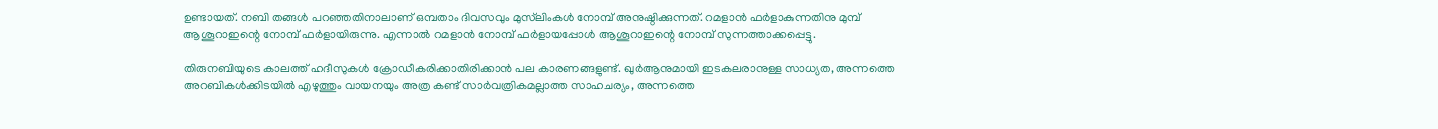ഉണ്ടായത്. നബി തങ്ങൾ പറഞ്ഞതിനാലാണ് ഒമ്പതാം ദിവസവും മുസ്‌ലിംകൾ നോമ്പ് അനുഷ്ഠിക്കുന്നത്. റമളാൻ ഫർളാകുന്നതിനു മുമ്പ് ആശൂറാഇന്റെ നോമ്പ് ഫർളായിരുന്നു. എന്നാൽ റമളാൻ നോമ്പ് ഫർളായപ്പോൾ ആശൂറാഇന്റെ നോമ്പ് സുന്നത്താക്കപ്പെട്ടു.

തിരുനബിയുടെ കാലത്ത് ഹദീസുകൾ ക്രോഡീകരിക്കാതിരിക്കാൻ പല കാരണങ്ങളുണ്ട്. ഖുർആനുമായി ഇടകലരാനുള്ള സാധ്യത, അന്നത്തെ അറബികൾക്കിടയിൽ എഴുത്തും വായനയും അത്ര കണ്ട് സാർവത്രികമല്ലാത്ത സാഹചര്യം, അന്നത്തെ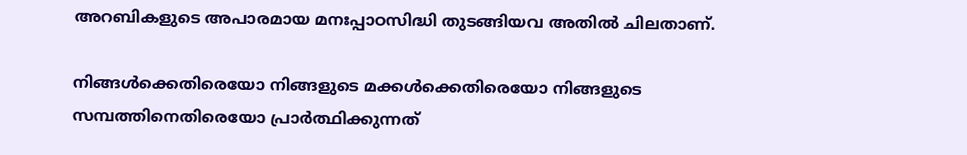അറബികളുടെ അപാരമായ മനഃപ്പാഠസിദ്ധി തുടങ്ങിയവ അതിൽ ചിലതാണ്.

നിങ്ങൾക്കെതിരെയോ നിങ്ങളുടെ മക്കൾക്കെതിരെയോ നിങ്ങളുടെ സമ്പത്തിനെതിരെയോ പ്രാർത്ഥിക്കുന്നത്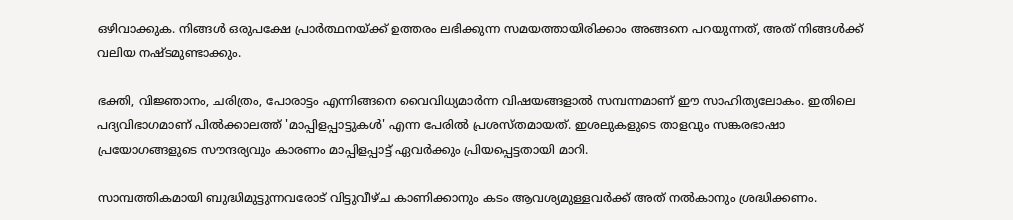ഒഴിവാക്കുക. നിങ്ങൾ ഒരുപക്ഷേ പ്രാർത്ഥനയ്ക്ക് ഉത്തരം ലഭിക്കുന്ന സമയത്തായിരിക്കാം അങ്ങനെ പറയുന്നത്, അത് നിങ്ങൾക്ക് വലിയ നഷ്ടമുണ്ടാക്കും.

ഭക്തി, വിജ്ഞാനം, ചരിത്രം, പോരാട്ടം എന്നിങ്ങനെ വൈവിധ്യമാർന്ന വിഷയങ്ങളാൽ സമ്പന്നമാണ് ഈ സാഹിത്യലോകം. ഇതിലെ പദ്യവിഭാഗമാണ് പിൽക്കാലത്ത് 'മാപ്പിളപ്പാട്ടുകൾ' എന്ന പേരിൽ പ്രശസ്തമായത്. ഇശലുകളുടെ താളവും സങ്കരഭാഷാ പ്രയോഗങ്ങളുടെ സൗന്ദര്യവും കാരണം മാപ്പിളപ്പാട്ട് ഏവർക്കും പ്രിയപ്പെട്ടതായി മാറി.

സാമ്പത്തികമായി ബുദ്ധിമുട്ടുന്നവരോട് വിട്ടുവീഴ്ച കാണിക്കാനും കടം ആവശ്യമുള്ളവർക്ക് അത് നൽകാനും ശ്രദ്ധിക്കണം.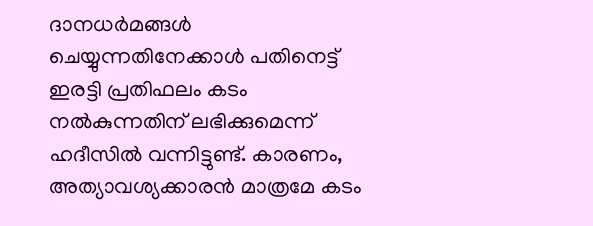ദാനധർമങ്ങൾ ചെയ്യുന്നതിനേക്കാൾ പതിനെട്ട് ഇരട്ടി പ്രതിഫലം കടം നൽകുന്നതിന് ലഭിക്കുമെന്ന് ഹദീസിൽ വന്നിട്ടുണ്ട്. കാരണം, അത്യാവശ്യക്കാരൻ മാത്രമേ കടം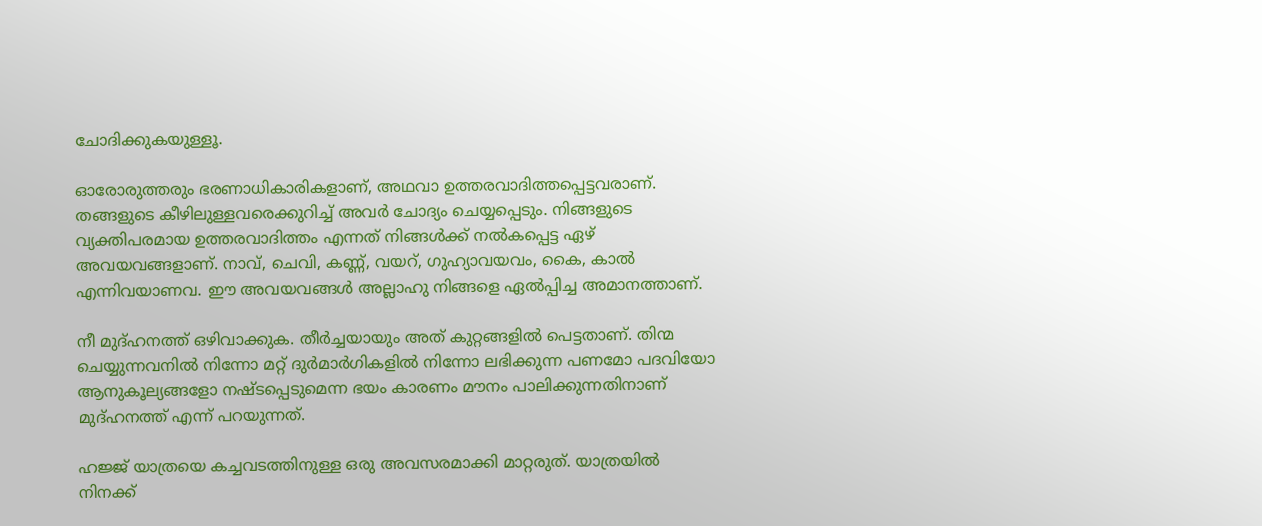ചോദിക്കുകയുള്ളൂ.

ഓരോരുത്തരും ഭരണാധികാരികളാണ്, അഥവാ ഉത്തരവാദിത്തപ്പെട്ടവരാണ്. തങ്ങളുടെ കീഴിലുള്ളവരെക്കുറിച്ച് അവർ ചോദ്യം ചെയ്യപ്പെടും. നിങ്ങളുടെ വ്യക്തിപരമായ ഉത്തരവാദിത്തം എന്നത് നിങ്ങൾക്ക് നൽകപ്പെട്ട ഏഴ് അവയവങ്ങളാണ്. നാവ്, ചെവി, കണ്ണ്, വയറ്, ഗുഹ്യാവയവം, കൈ, കാൽ എന്നിവയാണവ. ഈ അവയവങ്ങൾ അല്ലാഹു നിങ്ങളെ ഏൽപ്പിച്ച അമാനത്താണ്.

നീ മുദ്ഹനത്ത് ഒഴിവാക്കുക. തീർച്ചയായും അത് കുറ്റങ്ങളിൽ പെട്ടതാണ്. തിന്മ ചെയ്യുന്നവനിൽ നിന്നോ മറ്റ് ദുർമാർഗികളിൽ നിന്നോ ലഭിക്കുന്ന പണമോ പദവിയോ ആനുകൂല്യങ്ങളോ നഷ്ടപ്പെടുമെന്ന ഭയം കാരണം മൗനം പാലിക്കുന്നതിനാണ് മുദ്ഹനത്ത് എന്ന് പറയുന്നത്.

ഹജ്ജ് യാത്രയെ കച്ചവടത്തിനുള്ള ഒരു അവസരമാക്കി മാറ്റരുത്. യാത്രയിൽ നിനക്ക്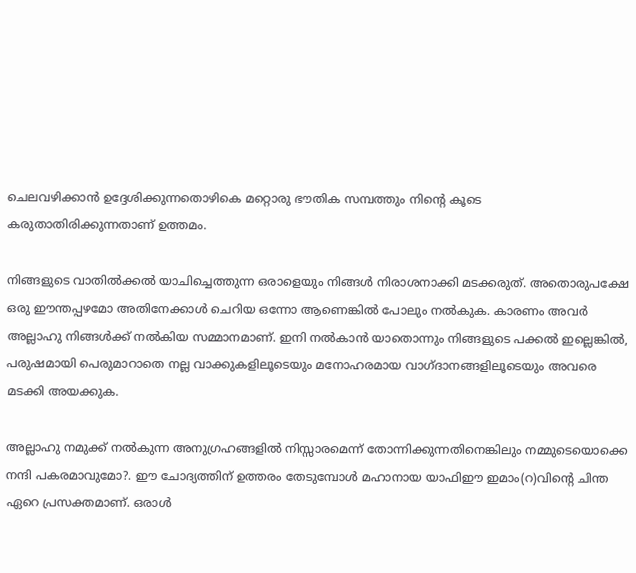ചെലവഴിക്കാൻ ഉദ്ദേശിക്കുന്നതൊഴികെ മറ്റൊരു ഭൗതിക സമ്പത്തും നിന്റെ കൂടെ കരുതാതിരിക്കുന്നതാണ് ഉത്തമം.

നിങ്ങളുടെ വാതിൽക്കൽ യാചിച്ചെത്തുന്ന ഒരാളെയും നിങ്ങൾ നിരാശനാക്കി മടക്കരുത്. അതൊരുപക്ഷേ ഒരു ഈന്തപ്പഴമോ അതിനേക്കാൾ ചെറിയ ഒന്നോ ആണെങ്കിൽ പോലും നൽകുക. കാരണം അവർ അല്ലാഹു നിങ്ങൾക്ക് നൽകിയ സമ്മാനമാണ്. ഇനി നൽകാൻ യാതൊന്നും നിങ്ങളുടെ പക്കൽ ഇല്ലെങ്കിൽ, പരുഷമായി പെരുമാറാതെ നല്ല വാക്കുകളിലൂടെയും മനോഹരമായ വാഗ്ദാനങ്ങളിലൂടെയും അവരെ മടക്കി അയക്കുക.

അല്ലാഹു നമുക്ക് നൽകുന്ന അനുഗ്രഹങ്ങളിൽ നിസ്സാരമെന്ന് തോന്നിക്കുന്നതിനെങ്കിലും നമ്മുടെയൊക്കെ നന്ദി പകരമാവുമോ?. ഈ ചോദ്യത്തിന് ഉത്തരം തേടുമ്പോൾ മഹാനായ യാഫിഈ ഇമാം(റ)വിന്റെ ചിന്ത ഏറെ പ്രസക്തമാണ്. ഒരാൾ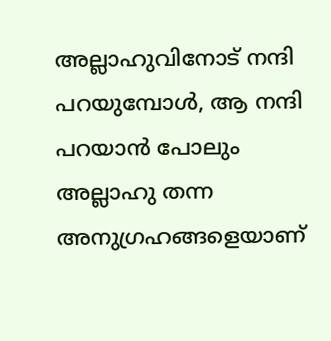അല്ലാഹുവിനോട് നന്ദി പറയുമ്പോൾ, ആ നന്ദി പറയാൻ പോലും അല്ലാഹു തന്ന അനുഗ്രഹങ്ങളെയാണ്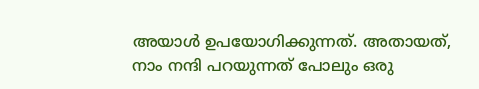അയാൾ ഉപയോഗിക്കുന്നത്. അതായത്, നാം നന്ദി പറയുന്നത് പോലും ഒരു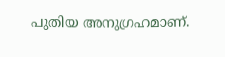പുതിയ അനുഗ്രഹമാണ്.